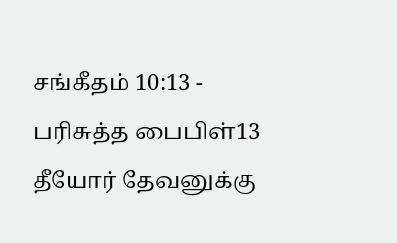சங்கீதம் 10:13 - பரிசுத்த பைபிள்13 தீயோர் தேவனுக்கு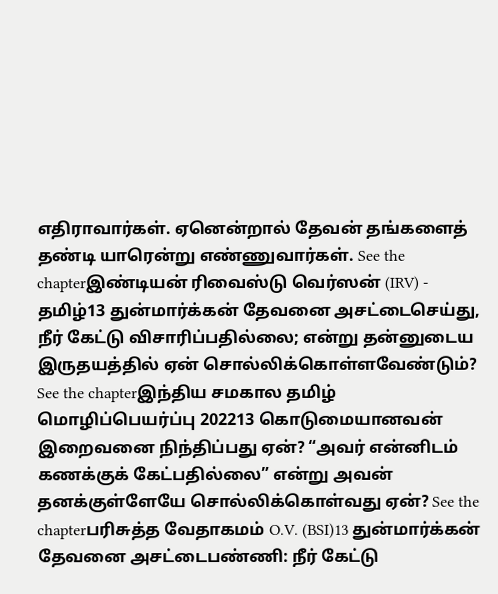எதிராவார்கள். ஏனென்றால் தேவன் தங்களைத் தண்டி யாரென்று எண்ணுவார்கள். See the chapterஇண்டியன் ரிவைஸ்டு வெர்ஸன் (IRV) - தமிழ்13 துன்மார்க்கன் தேவனை அசட்டைசெய்து, நீர் கேட்டு விசாரிப்பதில்லை; என்று தன்னுடைய இருதயத்தில் ஏன் சொல்லிக்கொள்ளவேண்டும்? See the chapterஇந்திய சமகால தமிழ் மொழிப்பெயர்ப்பு 202213 கொடுமையானவன் இறைவனை நிந்திப்பது ஏன்? “அவர் என்னிடம் கணக்குக் கேட்பதில்லை” என்று அவன் தனக்குள்ளேயே சொல்லிக்கொள்வது ஏன்? See the chapterபரிசுத்த வேதாகமம் O.V. (BSI)13 துன்மார்க்கன் தேவனை அசட்டைபண்ணி: நீர் கேட்டு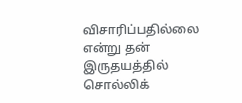விசாரிப்பதில்லை என்று தன் இருதயத்தில் சொல்லிக்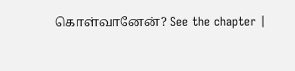கொள்வானேன்? See the chapter |